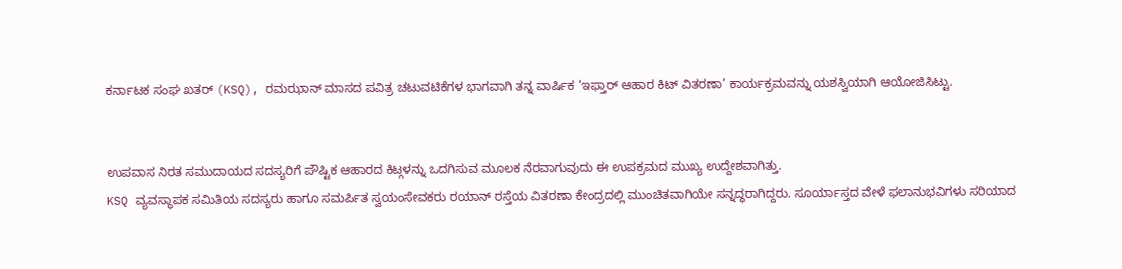ಕರ್ನಾಟಕ ಸಂಘ ಖತರ್ (KSQ), ರಮಝಾನ್ ಮಾಸದ ಪವಿತ್ರ ಚಟುವಟಿಕೆಗಳ ಭಾಗವಾಗಿ ತನ್ನ ವಾರ್ಷಿಕ ‘ಇಫ್ತಾರ್ ಆಹಾರ ಕಿಟ್ ವಿತರಣಾ’ ಕಾರ್ಯಕ್ರಮವನ್ನು ಯಶಸ್ವಿಯಾಗಿ ಆಯೋಜಿಸಿಟ್ಟು.


ಉಪವಾಸ ನಿರತ ಸಮುದಾಯದ ಸದಸ್ಯರಿಗೆ ಪೌಷ್ಟಿಕ ಆಹಾರದ ಕಿಟ್ಗಳನ್ನು ಒದಗಿಸುವ ಮೂಲಕ ನೆರವಾಗುವುದು ಈ ಉಪಕ್ರಮದ ಮುಖ್ಯ ಉದ್ದೇಶವಾಗಿತ್ತು.
KSQ ವ್ಯವಸ್ಥಾಪಕ ಸಮಿತಿಯ ಸದಸ್ಯರು ಹಾಗೂ ಸಮರ್ಪಿತ ಸ್ವಯಂಸೇವಕರು ರಯಾನ್ ರಸ್ತೆಯ ವಿತರಣಾ ಕೇಂದ್ರದಲ್ಲಿ ಮುಂಚಿತವಾಗಿಯೇ ಸನ್ನದ್ಧರಾಗಿದ್ದರು. ಸೂರ್ಯಾಸ್ತದ ವೇಳೆ ಫಲಾನುಭವಿಗಳು ಸರಿಯಾದ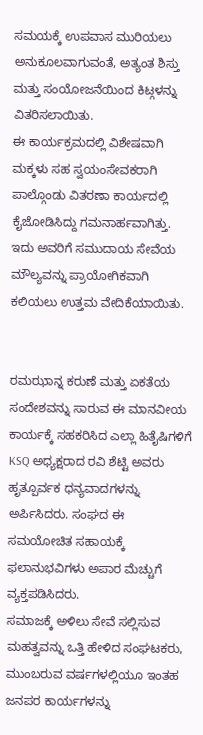ಸಮಯಕ್ಕೆ ಉಪವಾಸ ಮುರಿಯಲು ಅನುಕೂಲವಾಗುವಂತೆ, ಅತ್ಯಂತ ಶಿಸ್ತು ಮತ್ತು ಸಂಯೋಜನೆಯಿಂದ ಕಿಟ್ಗಳನ್ನು ವಿತರಿಸಲಾಯಿತು.
ಈ ಕಾರ್ಯಕ್ರಮದಲ್ಲಿ ವಿಶೇಷವಾಗಿ ಮಕ್ಕಳು ಸಹ ಸ್ವಯಂಸೇವಕರಾಗಿ ಪಾಲ್ಗೊಂಡು ವಿತರಣಾ ಕಾರ್ಯದಲ್ಲಿ ಕೈಜೋಡಿಸಿದ್ದು ಗಮನಾರ್ಹವಾಗಿತ್ತು. ಇದು ಅವರಿಗೆ ಸಮುದಾಯ ಸೇವೆಯ ಮೌಲ್ಯವನ್ನು ಪ್ರಾಯೋಗಿಕವಾಗಿ ಕಲಿಯಲು ಉತ್ತಮ ವೇದಿಕೆಯಾಯಿತು.


ರಮಝಾನ್ನ ಕರುಣೆ ಮತ್ತು ಏಕತೆಯ ಸಂದೇಶವನ್ನು ಸಾರುವ ಈ ಮಾನವೀಯ ಕಾರ್ಯಕ್ಕೆ ಸಹಕರಿಸಿದ ಎಲ್ಲಾ ಹಿತೈಷಿಗಳಿಗೆ KSQ ಅಧ್ಯಕ್ಷರಾದ ರವಿ ಶೆಟ್ಟಿ ಅವರು ಹೃತ್ಪೂರ್ವಕ ಧನ್ಯವಾದಗಳನ್ನು ಅರ್ಪಿಸಿದರು. ಸಂಘದ ಈ ಸಮಯೋಚಿತ ಸಹಾಯಕ್ಕೆ ಫಲಾನುಭವಿಗಳು ಅಪಾರ ಮೆಚ್ಚುಗೆ ವ್ಯಕ್ತಪಡಿಸಿದರು.
ಸಮಾಜಕ್ಕೆ ಅಳಿಲು ಸೇವೆ ಸಲ್ಲಿಸುವ ಮಹತ್ವವನ್ನು ಒತ್ತಿ ಹೇಳಿದ ಸಂಘಟಕರು, ಮುಂಬರುವ ವರ್ಷಗಳಲ್ಲಿಯೂ ಇಂತಹ ಜನಪರ ಕಾರ್ಯಗಳನ್ನು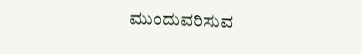ಮುಂದುವರಿಸುವ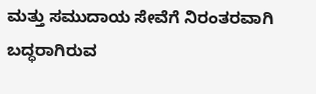ಮತ್ತು ಸಮುದಾಯ ಸೇವೆಗೆ ನಿರಂತರವಾಗಿ ಬದ್ಧರಾಗಿರುವ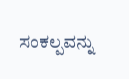ಸಂಕಲ್ಪವನ್ನು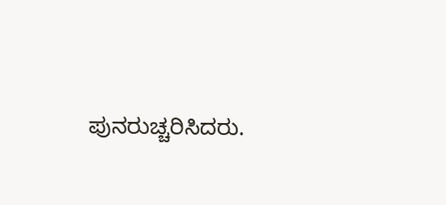ಪುನರುಚ್ಚರಿಸಿದರು.